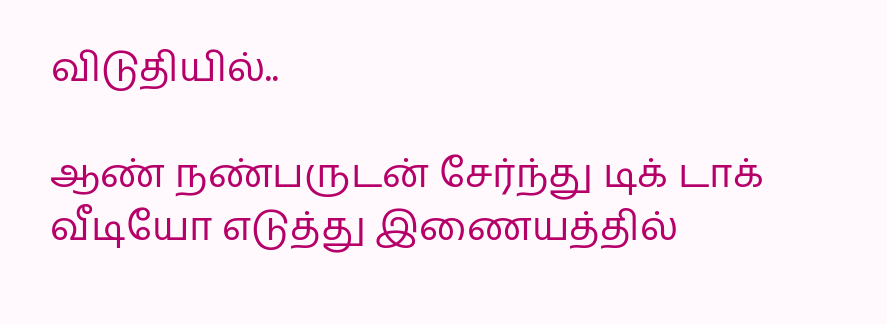விடுதியில்..

ஆண் நண்பருடன் சேர்ந்து டிக் டாக் வீடியோ எடுத்து இணையத்தில்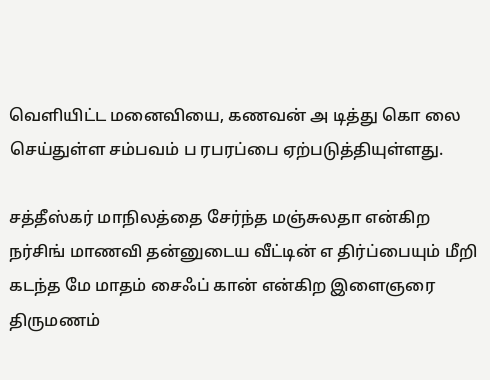வெளியிட்ட மனைவியை, கணவன் அ டித்து கொ லை செய்துள்ள சம்பவம் ப ரபரப்பை ஏற்படுத்தியுள்ளது.

சத்தீஸ்கர் மாநிலத்தை சேர்ந்த மஞ்சுலதா என்கிற நர்சிங் மாணவி தன்னுடைய வீட்டின் எ திர்ப்பையும் மீறி கடந்த மே மாதம் சைஃப் கான் என்கிற இளைஞரை திருமணம்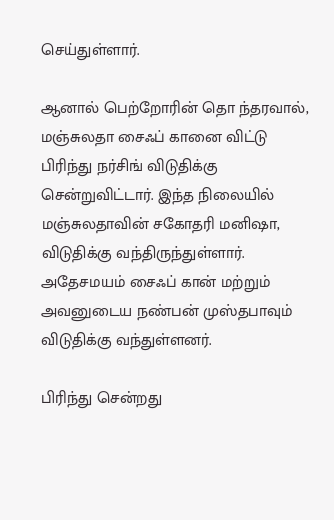செய்துள்ளார்.

ஆனால் பெற்றோரின் தொ ந்தரவால், மஞ்சுலதா சைஃப் கானை விட்டு பிரிந்து நர்சிங் விடுதிக்கு சென்றுவிட்டார். இந்த நிலையில் மஞ்சுலதாவின் சகோதரி மனிஷா, விடுதிக்கு வந்திருந்துள்ளார். அதேசமயம் சைஃப் கான் மற்றும் அவனுடைய நண்பன் முஸ்தபாவும் விடுதிக்கு வந்துள்ளனர்.

பிரிந்து சென்றது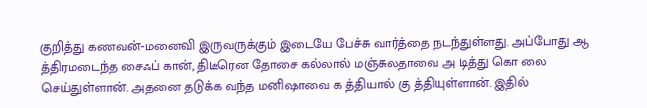குறித்து கணவன்-மனைவி இருவருக்கும் இடையே பேச்சு வார்த்தை நடந்துள்ளது. அப்போது ஆ த்திரமடைந்த சைஃப் கான், திடீரென தோசை கல்லால் மஞ்சுலதாவை அ டித்து கொ லை செய்துள்ளான். அதனை தடுக்க வந்த மனிஷாவை க த்தியால் கு த்தியுள்ளான். இதில்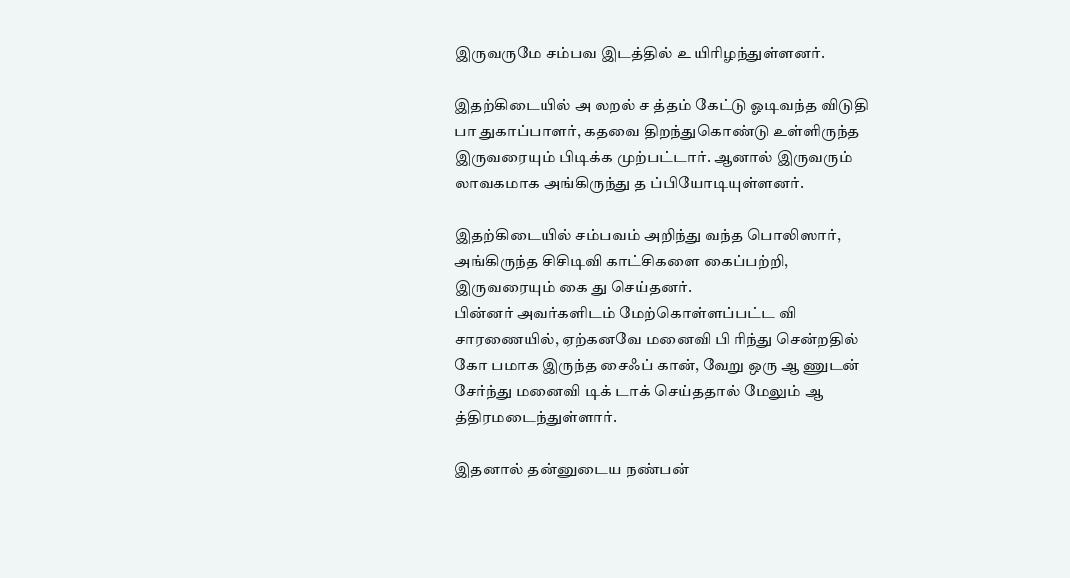இருவருமே சம்பவ இடத்தில் உ யிரிழந்துள்ளனர்.

இதற்கிடையில் அ லறல் ச த்தம் கேட்டு ஓடிவந்த விடுதி பா துகாப்பாளர், கதவை திறந்துகொண்டு உள்ளிருந்த இருவரையும் பிடிக்க முற்பட்டார். ஆனால் இருவரும் லாவகமாக அங்கிருந்து த ப்பியோடியுள்ளனர்.

இதற்கிடையில் சம்பவம் அறிந்து வந்த பொலிஸார், அங்கிருந்த சிசிடிவி காட்சிகளை கைப்பற்றி, இருவரையும் கை து செய்தனர்.
பின்னர் அவர்களிடம் மேற்கொள்ளப்பட்ட வி சாரணையில், ஏற்கனவே மனைவி பி ரிந்து சென்றதில் கோ பமாக இருந்த சைஃப் கான், வேறு ஒரு ஆ ணுடன் சேர்ந்து மனைவி டிக் டாக் செய்ததால் மேலும் ஆ த்திரமடைந்துள்ளார்.

இதனால் தன்னுடைய நண்பன்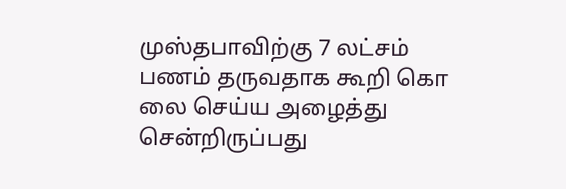முஸ்தபாவிற்கு 7 லட்சம் பணம் தருவதாக கூறி கொ லை செய்ய அழைத்து சென்றிருப்பது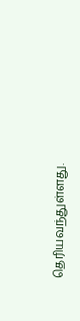தெரியவந்துள்ளது.